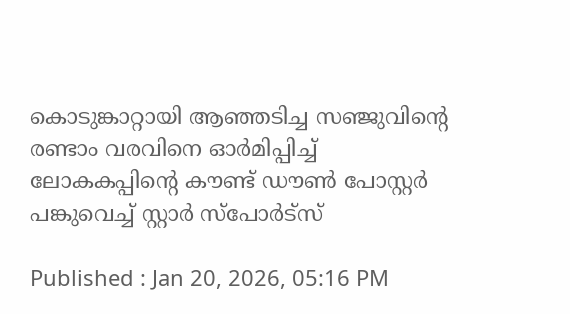കൊടുങ്കാറ്റായി ആഞ്ഞടിച്ച സഞ്ജുവിന്‍റെ രണ്ടാം വരവിനെ ഓർമിപ്പിച്ച് ലോകകപ്പിന്‍റെ കൗണ്ട് ഡൗണ്‍ പോസ്റ്റർ പങ്കുവെച്ച് സ്റ്റാര്‍ സ്പോര്‍ട്സ്

Published : Jan 20, 2026, 05:16 PM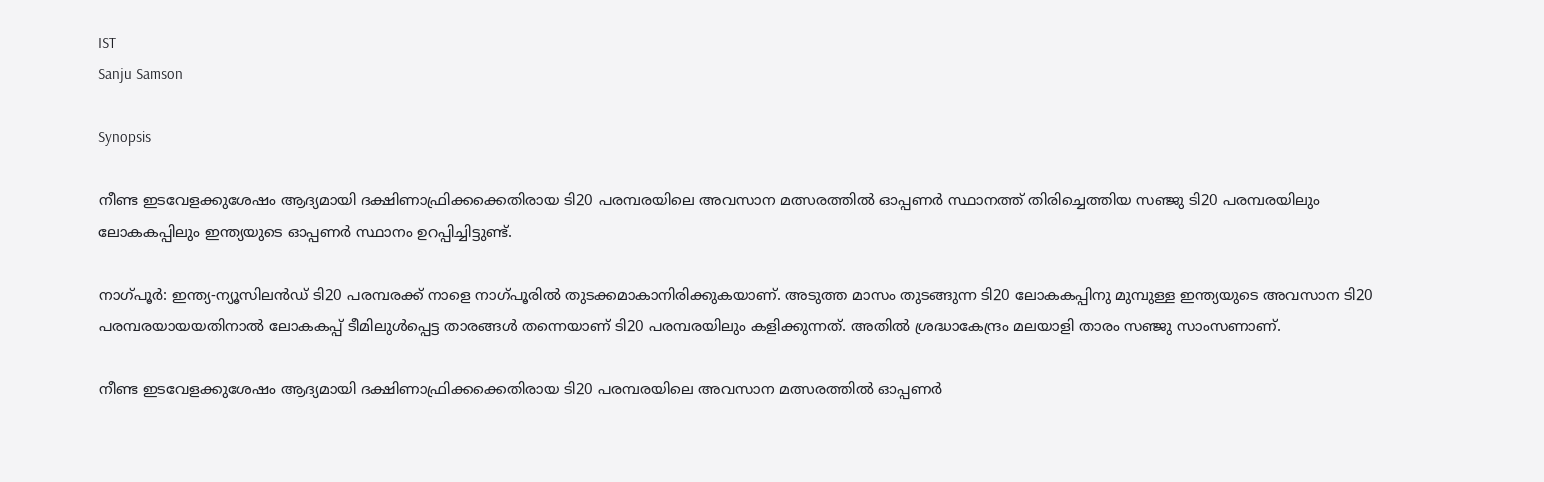IST
Sanju Samson

Synopsis

നീണ്ട ഇടവേളക്കുശേഷം ആദ്യമായി ദക്ഷിണാഫ്രിക്കക്കെതിരായ ടി20 പരമ്പരയിലെ അവസാന മത്സരത്തില്‍ ഓപ്പണര്‍ സ്ഥാനത്ത് തിരിച്ചെത്തിയ സഞ്ജു ടി20 പരമ്പരയിലും ലോകകപ്പിലും ഇന്ത്യയുടെ ഓപ്പണര്‍ സ്ഥാനം ഉറപ്പിച്ചിട്ടുണ്ട്.

നാഗ്പൂര്‍: ഇന്ത്യ-ന്യൂസിലന്‍ഡ് ടി20 പരമ്പരക്ക് നാളെ നാഗ്പൂരില്‍ തുടക്കമാകാനിരിക്കുകയാണ്. അടുത്ത മാസം തുടങ്ങുന്ന ടി20 ലോകകപ്പിനു മുമ്പുള്ള ഇന്ത്യയുടെ അവസാന ടി20 പരമ്പരയായയതിനാല്‍ ലോകകപ്പ് ടീമിലുള്‍പ്പെട്ട താരങ്ങള്‍ തന്നെയാണ് ടി20 പരമ്പരയിലും കളിക്കുന്നത്. അതില്‍ ശ്രദ്ധാകേന്ദ്രം മലയാളി താരം സഞ്ജു സാംസണാണ്.

നീണ്ട ഇടവേളക്കുശേഷം ആദ്യമായി ദക്ഷിണാഫ്രിക്കക്കെതിരായ ടി20 പരമ്പരയിലെ അവസാന മത്സരത്തില്‍ ഓപ്പണര്‍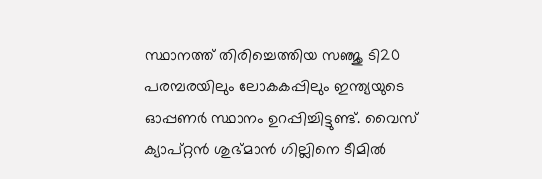സ്ഥാനത്ത് തിരിച്ചെത്തിയ സഞ്ജു ടി20 പരമ്പരയിലും ലോകകപ്പിലും ഇന്ത്യയുടെ ഓപ്പണര്‍ സ്ഥാനം ഉറപ്പിച്ചിട്ടുണ്ട്. വൈസ് ക്യാപ്റ്റൻ ശുഭ്മാന്‍ ഗില്ലിനെ ടീമില്‍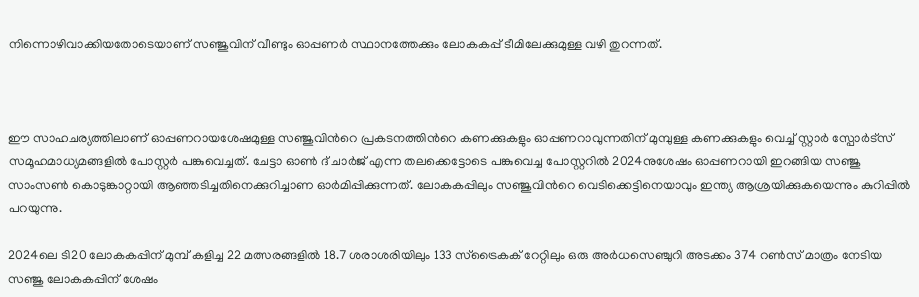നിന്നൊഴിവാക്കിയതോടെയാണ് സഞ്ജുവിന് വീണ്ടും ഓപ്പണര്‍ സ്ഥാനത്തേക്കും ലോകകപ്പ് ടീമിലേക്കുമുള്ള വഴി തുറന്നത്.



ഈ സാഹചര്യത്തിലാണ് ഓപ്പണറായശേഷമുള്ള സഞ്ജുവിന്‍റെ പ്രകടനത്തിന്‍റെ കണക്കുകളും ഓപ്പണറാവുന്നതിന് മുമ്പുള്ള കണക്കുകളും വെച്ച് സ്റ്റാര്‍ സ്പോര്‍ട്സ് സമൂഹമാധ്യമങ്ങളില്‍ പോസ്റ്റര്‍ പങ്കുവെച്ചത്. ചേട്ടാ ഓണ്‍ ദ് ചാര്‍ജ് എന്ന തലക്കെട്ടോടെ പങ്കുവെച്ച പോസ്റ്ററില്‍ 2024നുശേഷം ഓപ്പണറായി ഇറങ്ങിയ സഞ്ജു സാംസണ്‍ കൊടുങ്കാറ്റായി ആഞ്ഞടിച്ചതിനെക്കുറിച്ചാണ ഓര്‍മിപ്പിക്കുന്നത്. ലോകകപ്പിലും സഞ്ജുവിന്‍റെ വെടിക്കെട്ടിനെയാവും ഇന്ത്യ ആശ്രയിക്കുകയെന്നും കുറിപ്പില്‍ പറയുന്നു.

2024ലെ ടി20 ലോകകപ്പിന് മുമ്പ് കളിച്ച 22 മത്സരങ്ങളില്‍ 18.7 ശരാശരിയിലും 133 സ്ട്രൈകക് റേറ്റിലും ഒരു അര്‍ധസെഞ്ചുറി അടക്കം 374 റണ്‍സ് മാത്രം നേടിയ സഞ്ജു ലോകകപ്പിന് ശേഷം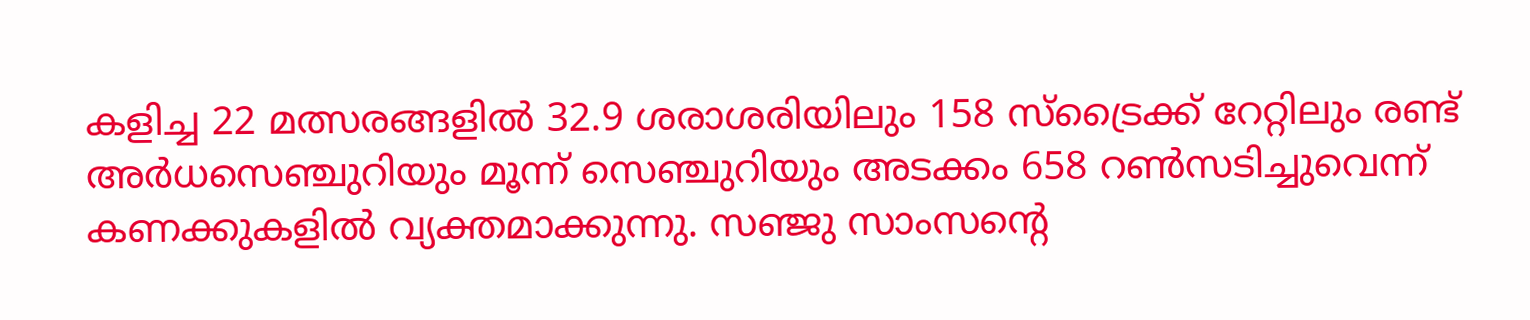കളിച്ച 22 മത്സരങ്ങളില്‍ 32.9 ശരാശരിയിലും 158 സ്ട്രൈക്ക് റേറ്റിലും രണ്ട് അര്‍ധസെഞ്ചുറിയും മൂന്ന് സെഞ്ചുറിയും അടക്കം 658 റണ്‍സടിച്ചുവെന്ന് കണക്കുകളില്‍ വ്യക്തമാക്കുന്നു. സഞ്ജു സാംസന്‍റെ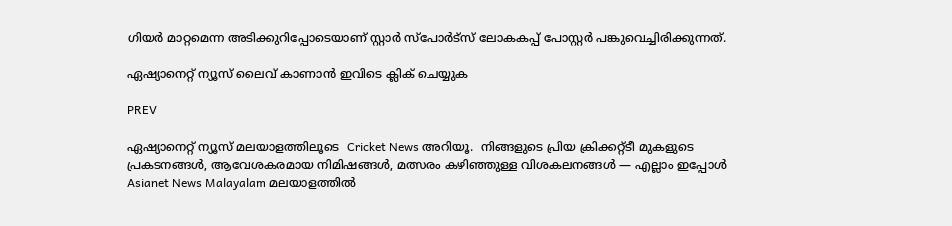ഗിയര്‍ മാറ്റമെന്ന അടിക്കുറിപ്പോടെയാണ് സ്റ്റാര്‍ സ്പോര്‍ട്സ് ലോകകപ്പ് പോസ്റ്റ‍ർ പങ്കുവെച്ചിരിക്കുന്നത്.

ഏഷ്യാനെറ്റ് ന്യൂസ് ലൈവ് കാണാന്‍ ഇവിടെ ക്ലിക് ചെയ്യുക

PREV

ഏഷ്യാനെറ്റ് ന്യൂസ് മലയാളത്തിലൂടെ  Cricket News അറിയൂ.  നിങ്ങളുടെ പ്രിയ ക്രിക്കറ്റ്ടീ മുകളുടെ പ്രകടനങ്ങൾ, ആവേശകരമായ നിമിഷങ്ങൾ, മത്സരം കഴിഞ്ഞുള്ള വിശകലനങ്ങൾ — എല്ലാം ഇപ്പോൾ Asianet News Malayalam മലയാളത്തിൽ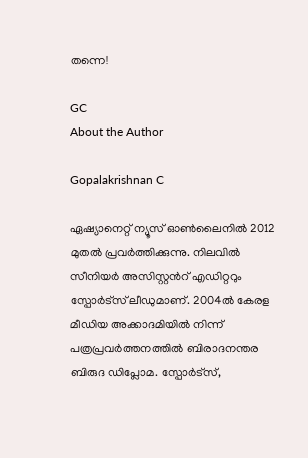തന്നെ!

GC
About the Author

Gopalakrishnan C

ഏഷ്യാനെറ്റ് ന്യൂസ് ഓണ്‍ലൈനില്‍ 2012 മുതല്‍ പ്രവര്‍ത്തിക്കുന്നു. നിലവില്‍ സീനിയര്‍ അസിസ്റ്റന്‍റ് എഡിറ്ററും സ്പോർട്സ് ലീഡുമാണ്. 2004ൽ കേരള മീഡിയ അക്കാദമിയില്‍ നിന്ന് പത്രപ്രവര്‍ത്തനത്തില്‍ ബിരാദനന്തര ബിരുദ ഡിപ്ലോമ. സ്പോര്‍ട്സ്,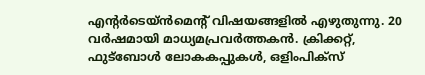എന്‍റര്‍ടെയ്ൻമെന്‍റ് വിഷയങ്ങളില്‍ എഴുതുന്നു. 20 വര്‍ഷമായി മാധ്യമപ്രവര്‍ത്തകൻ. ക്രിക്കറ്റ്, ഫുട്ബോള്‍ ലോകകപ്പുകൾ, ഒളിംപിക്സ്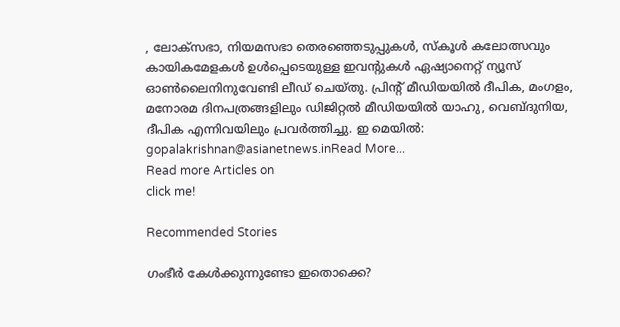, ലോക്സഭാ, നിയമസഭാ തെരഞ്ഞെടുപ്പുകള്‍, സ്കൂള്‍ കലോത്സവും കായികമേളകള്‍ ഉള്‍പ്പെടെയുള്ള ഇവന്‍റുകള്‍ ഏഷ്യാനെറ്റ് ന്യൂസ് ഓണ്‍ലൈനിനുവേണ്ടി ലീഡ് ചെയ്തു. പ്രിന്‍റ് മീഡിയയില്‍ ദീപിക, മംഗളം, മനോരമ ദിനപത്രങ്ങളിലും ഡിജിറ്റൽ മീഡിയയില്‍ യാഹു, വെബ്ദുനിയ, ദീപിക എന്നിവയിലും പ്രവര്‍ത്തിച്ചു. ഇ മെയില്‍: gopalakrishnan@asianetnews.inRead More...
Read more Articles on
click me!

Recommended Stories

ഗംഭീർ കേള്‍ക്കുന്നുണ്ടോ ഇതൊക്കെ?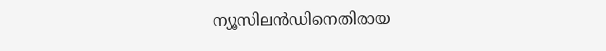ന്യൂസിലന്‍ഡിനെതിരായ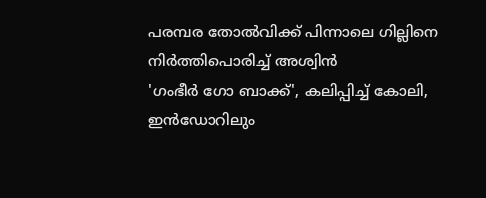പരമ്പര തോല്‍വിക്ക് പിന്നാലെ ഗില്ലിനെ നിർത്തിപൊരിച്ച് അശ്വിൻ
'ഗംഭീര്‍ ഗോ ബാക്ക്', കലിപ്പിച്ച് കോലി, ഇൻഡോറിലും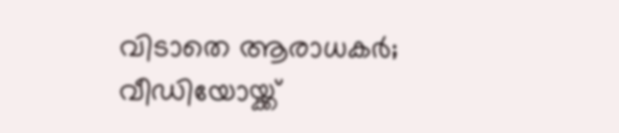വിടാതെ ആരാധകർ; വീഡിയോയ്ക്ക്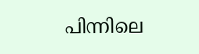പിന്നിലെ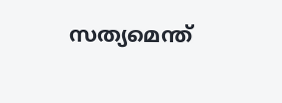സത്യമെന്ത്